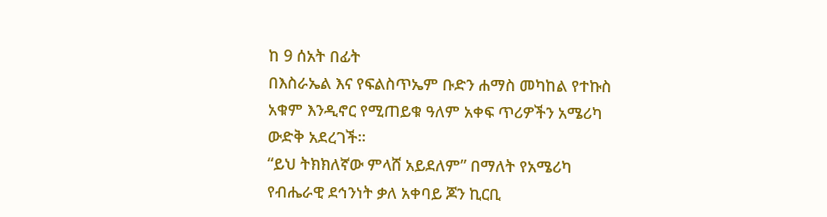ከ 9 ሰአት በፊት
በእስራኤል እና የፍልስጥኤም ቡድን ሐማስ መካከል የተኩስ አቁም እንዲኖር የሚጠይቁ ዓለም አቀፍ ጥሪዎችን አሜሪካ ውድቅ አደረገች።
“ይህ ትክክለኛው ምላሸ አይደለም” በማለት የአሜሪካ የብሔራዊ ደኅንነት ቃለ አቀባይ ጆን ኪርቢ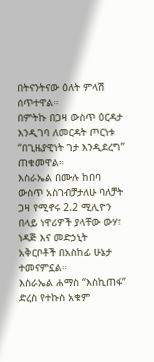በትናንትናው ዕለት ምላሽ ሰጥተዋል።
በምትኩ በጋዛ ውስጥ ዕርዳታ እንዲገባ ለመርዳት ጦርነቱ “በጊዜያዊነት ገታ እንዲደረግ” ጠቁመዋል።
እስራኤል በሙሉ ከበባ ውስጥ አስገብቻታለሁ ባለቻት ጋዛ የሚኖሩ 2.2 ሚሊዮን በላይ ነዋሪዎች ያላቸው ውሃ፣ ነዳጅ እና መድኃኒት አቅርቦቶች በአስከፊ ሁኔታ ተመናምኗል።
እስራኤል ሐማስ “እስኪጠፋ” ድረስ የተኩስ አቁም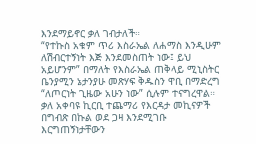እንደማይኖር ቃለ ገብታለች።
“የተኩስ አቁም ጥሪ እስራኤል ለሐማስ እንዲሁም ለሽብርተኝነት እጅ እንደመስጠት ነው፤ ይህ አይሆንም” በማለት የእስራኤል ጠቅላይ ሚኒስትር ቤንያሚን ኔታንያሁ መጽሃፍ ቅዱስን ዋቢ በማድረግ “ለጦርነት ጊዜው አሁን ነው” ሲሉም ተናግረዋል።
ቃለ አቀባዩ ኪርቢ ተጨማሪ የእርዳታ መኪናዎች በግብጽ በኩል ወደ ጋዛ እንደሚገቡ እርግጠኝነታቸውን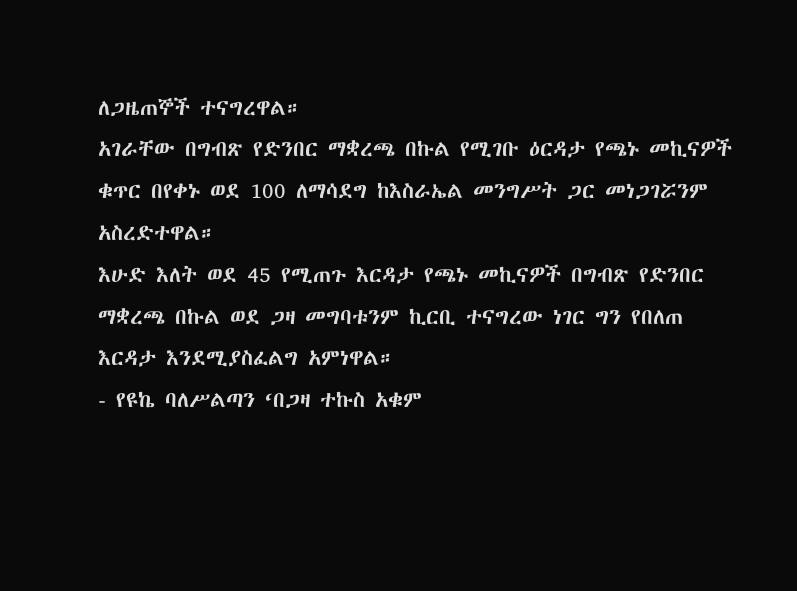ለጋዜጠኞች ተናግረዋል።
አገራቸው በግብጽ የድንበር ማቋረጫ በኩል የሚገቡ ዕርዳታ የጫኑ መኪናዎች ቁጥር በየቀኑ ወደ 100 ለማሳደግ ከእስራኤል መንግሥት ጋር መነጋገሯንም አስረድተዋል።
እሁድ እለት ወደ 45 የሚጠጉ እርዳታ የጫኑ መኪናዎች በግብጽ የድንበር ማቋረጫ በኩል ወደ ጋዛ መግባቱንም ኪርቢ ተናግረው ነገር ግን የበለጠ እርዳታ እንደሚያስፈልግ አምነዋል።
- የዩኬ ባለሥልጣን ‘በጋዛ ተኩስ አቁም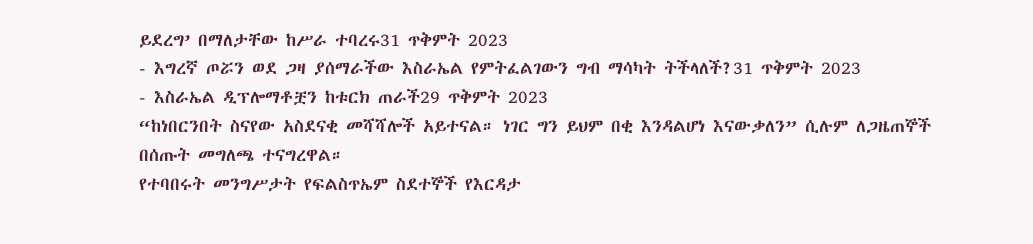ይደረግ’ በማለታቸው ከሥራ ተባረሩ31 ጥቅምት 2023
- እግረኛ ጦሯን ወደ ጋዛ ያሰማራችው እስራኤል የምትፈልገውን ግብ ማሳካት ትችላለች?31 ጥቅምት 2023
- እስራኤል ዲፕሎማቶቿን ከቱርክ ጠራች29 ጥቅምት 2023
“ከነበርንበት ስናየው አስደናቂ መሻሻሎች አይተናል። ነገር ግን ይህም በቂ እንዳልሆነ እናውቃለን” ሲሉም ለጋዜጠኞች በሰጡት መግለጫ ተናግረዋል።
የተባበሩት መንግሥታት የፍልስጥኤም ስደተኞች የእርዳታ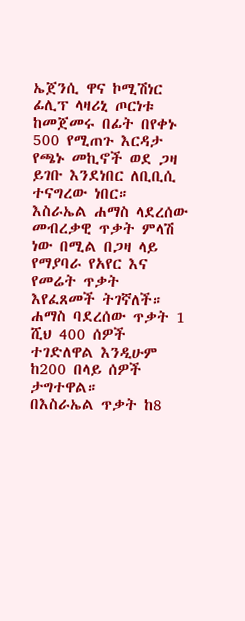ኤጀንሲ ዋና ኮሚሽነር ፊሊፕ ላዛሪኒ ጦርነቱ ከመጀመሩ በፊት በየቀኑ 500 የሚጠጉ እርዳታ የጫኑ መኪኖች ወደ ጋዛ ይገቡ እንደነበር ለቢቢሲ ተናግረው ነበር።
እስራኤል ሐማስ ላደረሰው መብረቃዊ ጥቃት ምላሽ ነው በሚል በጋዛ ላይ የማያባራ የአየር እና የመሬት ጥቃት እየፈጸመች ትገኛለች።
ሐማስ ባደረሰው ጥቃት 1 ሺህ 400 ሰዎች ተገድለዋል እንዲሁም ከ200 በላይ ሰዎች ታግተዋል።
በእስራኤል ጥቃት ከ8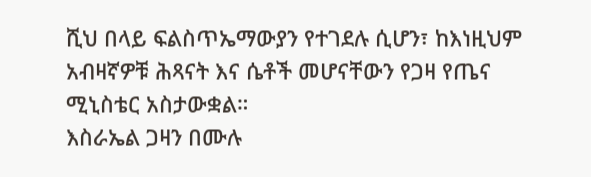ሺህ በላይ ፍልስጥኤማውያን የተገደሉ ሲሆን፣ ከእነዚህም አብዛኛዎቹ ሕጻናት እና ሴቶች መሆናቸውን የጋዛ የጤና ሚኒስቴር አስታውቋል።
እስራኤል ጋዛን በሙሉ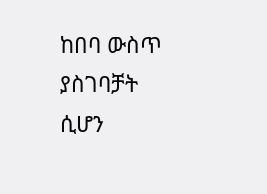ከበባ ውስጥ ያስገባቻት ሲሆን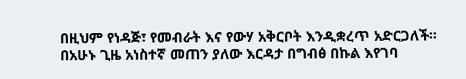በዚህም የነዳጅ፣ የመብራት እና የውሃ አቅርቦት እንዲቋረጥ አድርጋለች።
በአሁኑ ጊዜ አነስተኛ መጠን ያለው እርዳታ በግብፅ በኩል እየገባ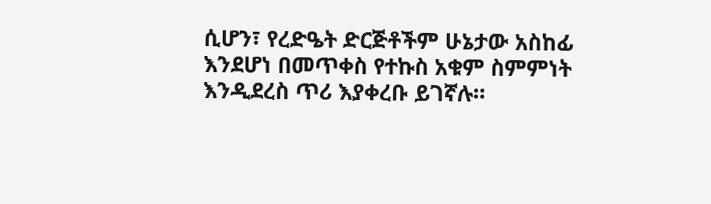ሲሆን፣ የረድዔት ድርጅቶችም ሁኔታው አስከፊ እንደሆነ በመጥቀስ የተኩስ አቁም ስምምነት እንዲደረስ ጥሪ እያቀረቡ ይገኛሉ።